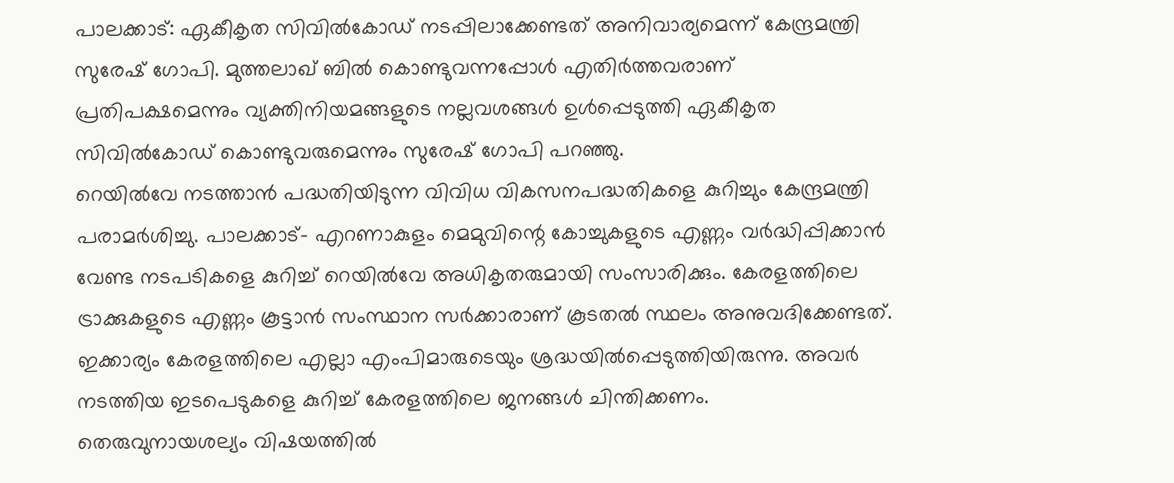പാലക്കാട്: ഏകീകൃത സിവിൽകോഡ് നടപ്പിലാക്കേണ്ടത് അനിവാര്യമെന്ന് കേന്ദ്രമന്ത്രി സുരേഷ് ഗോപി. മുത്തലാഖ് ബിൽ കൊണ്ടുവന്നപ്പോൾ എതിർത്തവരാണ് പ്രതിപക്ഷമെന്നും വ്യക്തിനിയമങ്ങളുടെ നല്ലവശങ്ങൾ ഉൾപ്പെടുത്തി ഏകീകൃത സിവിൽകോഡ് കൊണ്ടുവരുമെന്നും സുരേഷ് ഗോപി പറഞ്ഞു.
റെയിൽവേ നടത്താൻ പദ്ധതിയിടുന്ന വിവിധ വികസനപദ്ധതികളെ കുറിച്ചും കേന്ദ്രമന്ത്രി പരാമർശിച്ചു. പാലക്കാട്- എറണാകുളം മെമുവിന്റെ കോച്ചുകളുടെ എണ്ണം വർദ്ധിപ്പിക്കാൻ വേണ്ട നടപടികളെ കുറിച്ച് റെയിൽവേ അധികൃതരുമായി സംസാരിക്കും. കേരളത്തിലെ ട്രാക്കുകളുടെ എണ്ണം കൂട്ടാൻ സംസ്ഥാന സർക്കാരാണ് കൂടതൽ സ്ഥലം അനുവദിക്കേണ്ടത്. ഇക്കാര്യം കേരളത്തിലെ എല്ലാ എംപിമാരുടെയും ശ്രദ്ധയിൽപ്പെടുത്തിയിരുന്നു. അവർ നടത്തിയ ഇടപെടുകളെ കുറിച്ച് കേരളത്തിലെ ജനങ്ങൾ ചിന്തിക്കണം.
തെരുവുനായശല്യം വിഷയത്തിൽ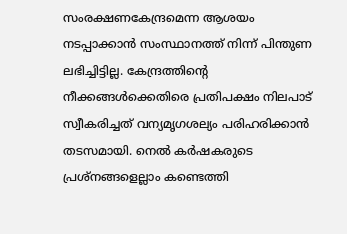സംരക്ഷണകേന്ദ്രമെന്ന ആശയം നടപ്പാക്കാൻ സംസ്ഥാനത്ത് നിന്ന് പിന്തുണ ലഭിച്ചിട്ടില്ല. കേന്ദ്രത്തിന്റെ നീക്കങ്ങൾക്കെതിരെ പ്രതിപക്ഷം നിലപാട് സ്വീകരിച്ചത് വന്യമൃഗശല്യം പരിഹരിക്കാൻ തടസമായി. നെൽ കർഷകരുടെ പ്രശ്നങ്ങളെല്ലാം കണ്ടെത്തി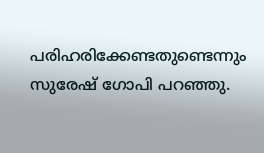പരിഹരിക്കേണ്ടതുണ്ടെന്നും സുരേഷ് ഗോപി പറഞ്ഞു.